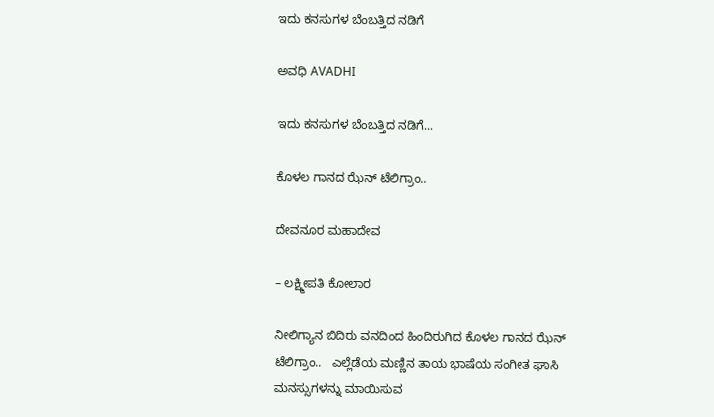ಇದು ಕನಸುಗಳ ಬೆಂಬತ್ತಿದ ನಡಿಗೆ‍

ಅವಧಿ AVADHI

ಇದು ಕನಸುಗಳ ಬೆಂಬತ್ತಿದ ನಡಿಗೆ...

ಕೊಳಲ ಗಾನದ ಝೆನ್ ಟೆಲಿಗ್ರಾಂ..

ದೇವನೂರ ಮಹಾದೇವ

– ಲಕ್ಷ್ಮೀಪತಿ ಕೋಲಾರ

ನೀಲಿಗ್ಯಾನ ಬಿದಿರು ವನದಿಂದ ಹಿಂದಿರುಗಿದ ಕೊಳಲ ಗಾನದ ಝೆನ್ ಟೆಲಿಗ್ರಾಂ..   ಎಲ್ಲೆಡೆಯ ಮಣ್ಣಿನ ತಾಯ ಭಾಷೆಯ ಸಂಗೀತ ಘಾಸಿ ಮನಸ್ಸುಗಳನ್ನು ಮಾಯಿಸುವ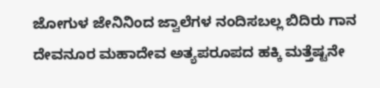ಜೋಗುಳ ಜೇನಿನಿಂದ ಜ್ವಾಲೆಗಳ ನಂದಿಸಬಲ್ಲ ಬಿದಿರು ಗಾನ   ದೇವನೂರ ಮಹಾದೇವ ಅತ್ಯಪರೂಪದ ಹಕ್ಕಿ ಮತ್ತೆಷ್ಟನೇ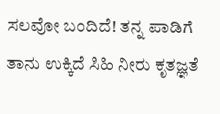ಸಲವೋ ಬಂದಿದೆ! ತನ್ನ ಪಾಡಿಗೆ ತಾನು ಉಕ್ಕಿದೆ ಸಿಹಿ ನೀರು ಕೃತಜ್ಞತೆ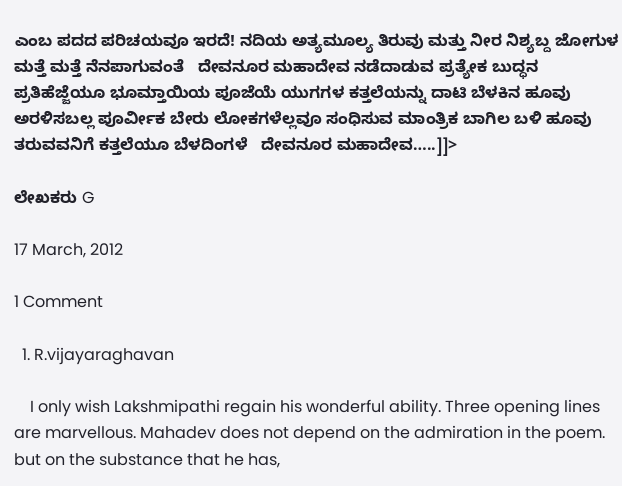ಎಂಬ ಪದದ ಪರಿಚಯವೂ ಇರದೆ! ನದಿಯ ಅತ್ಯಮೂಲ್ಯ ತಿರುವು ಮತ್ತು ನೀರ ನಿಶ್ಯಬ್ದ ಜೋಗುಳ ಮತ್ತೆ ಮತ್ತೆ ನೆನಪಾಗುವಂತೆ   ದೇವನೂರ ಮಹಾದೇವ ನಡೆದಾಡುವ ಪ್ರತ್ಯೇಕ ಬುದ್ಧನ ಪ್ರತಿಹೆಜ್ಜೆಯೂ ಭೂಮ್ತಾಯಿಯ ಪೂಜೆಯೆ ಯುಗಗಳ ಕತ್ತಲೆಯನ್ನು ದಾಟಿ ಬೆಳಕಿನ ಹೂವು ಅರಳಿಸಬಲ್ಲ ಪೂರ್ವೀಕ ಬೇರು ಲೋಕಗಳೆಲ್ಲವೂ ಸಂಧಿಸುವ ಮಾಂತ್ರಿಕ ಬಾಗಿಲ ಬಳಿ ಹೂವು ತರುವವನಿಗೆ ಕತ್ತಲೆಯೂ ಬೆಳದಿಂಗಳೆ   ದೇವನೂರ ಮಹಾದೇವ…..]]>

ಲೇಖಕರು G

17 March, 2012

1 Comment

  1. R.vijayaraghavan

    I only wish Lakshmipathi regain his wonderful ability. Three opening lines are marvellous. Mahadev does not depend on the admiration in the poem. but on the substance that he has,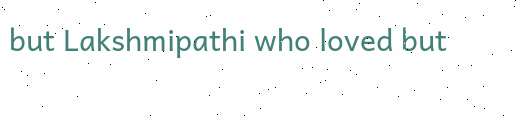but Lakshmipathi who loved but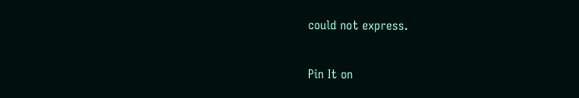could not express.

Pin It on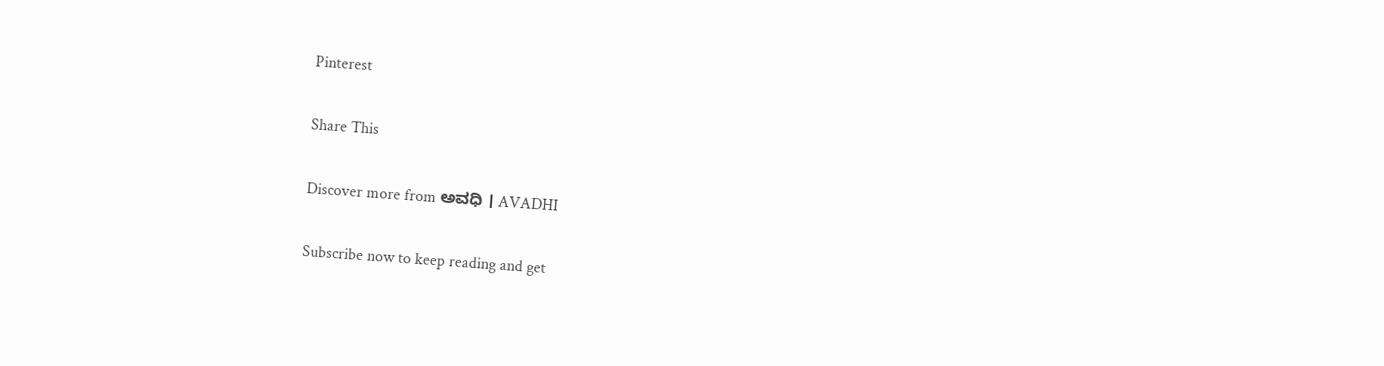Pinterest

Share This

Discover more from ಅವಧಿ । AVADHI

Subscribe now to keep reading and get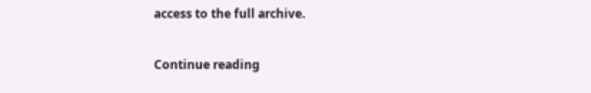access to the full archive.

Continue reading